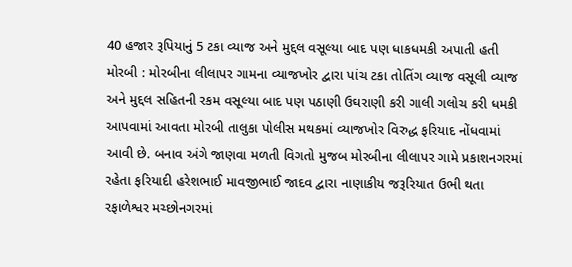40 હજાર રૂપિયાનું 5 ટકા વ્યાજ અને મુદ્દલ વસૂલ્યા બાદ પણ ધાકધમકી અપાતી હતી મોરબી : મોરબીના લીલાપર ગામના વ્યાજખોર દ્વારા પાંચ ટકા તોતિંગ વ્યાજ વસૂલી વ્યાજ અને મુદ્દલ સહિતની રકમ વસૂલ્યા બાદ પણ પઠાણી ઉઘરાણી કરી ગાલી ગલોચ કરી ધમકી આપવામાં આવતા મોરબી તાલુકા પોલીસ મથકમાં વ્યાજખોર વિરુદ્ધ ફરિયાદ નોંધવામાં આવી છે. બનાવ અંગે જાણવા મળતી વિગતો મુજબ મોરબીના લીલાપર ગામે પ્રકાશનગરમાં રહેતા ફરિયાદી હરેશભાઈ માવજીભાઈ જાદવ દ્વારા નાણાકીય જરૂરિયાત ઉભી થતા રફાળેશ્વર મચ્છોનગરમાં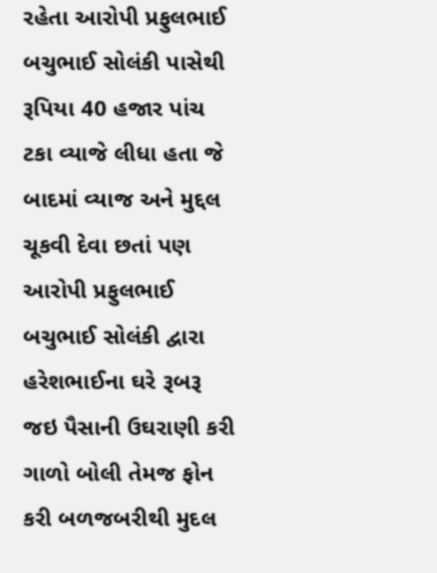રહેતા આરોપી પ્રફુલભાઈ બચુભાઈ સોલંકી પાસેથી રૂપિયા 40 હજાર પાંચ ટકા વ્યાજે લીધા હતા જે બાદમાં વ્યાજ અને મુદ્દલ ચૂકવી દેવા છતાં પણ આરોપી પ્રફુલભાઈ બચુભાઈ સોલંકી દ્વારા હરેશભાઈના ઘરે રૂબરૂ જઇ પૈસાની ઉઘરાણી કરી ગાળો બોલી તેમજ ફોન કરી બળજબરીથી મુદલ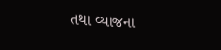તથા વ્યાજના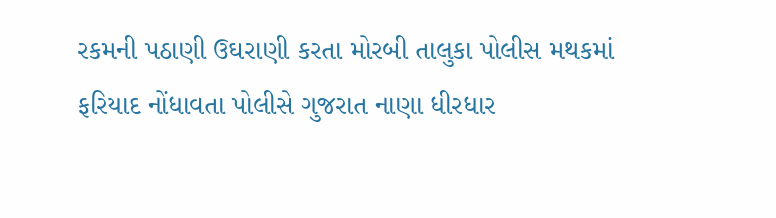રકમની પઠાણી ઉઘરાણી કરતા મોરબી તાલુકા પોલીસ મથકમાં ફરિયાદ નોંધાવતા પોલીસે ગુજરાત નાણા ધીરધાર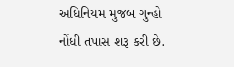અધિનિયમ મુજબ ગુન્હો નોંધી તપાસ શરૂ કરી છે.